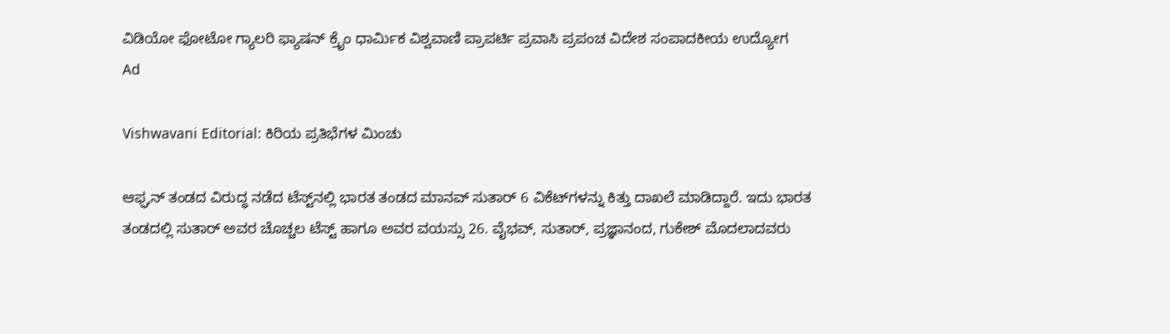ವಿಡಿಯೋ ಫೋಟೋ ಗ್ಯಾಲರಿ ಫ್ಯಾಷನ್ ಕ್ರೈಂ ಧಾರ್ಮಿಕ ವಿಶ್ವವಾಣಿ ಪ್ರಾಪರ್ಟಿ ಪ್ರವಾಸಿ ಪ್ರಪಂಚ ವಿದೇಶ ಸಂಪಾದಕೀಯ ಉದ್ಯೋಗ
Ad

Vishwavani Editorial: ಕಿರಿಯ ಪ್ರತಿಭೆಗಳ ಮಿಂಚು

ಆಫ್ಘನ್ ತಂಡದ ವಿರುದ್ಧ ನಡೆದ ಟೆಸ್ಟ್‌ನಲ್ಲಿ ಭಾರತ ತಂಡದ ಮಾನವ್ ಸುತಾರ್ 6 ವಿಕೆಟ್‌ಗಳನ್ನು ಕಿತ್ತು ದಾಖಲೆ ಮಾಡಿದ್ದಾರೆ. ಇದು ಭಾರತ ತಂಡದಲ್ಲಿ ಸುತಾರ್ ಅವರ ಚೊಚ್ಚಲ ಟೆಸ್ಟ್ ಹಾಗೂ ಅವರ ವಯಸ್ಸು 26. ವೈಭವ್, ಸುತಾರ್, ಪ್ರಜ್ಞಾನಂದ, ಗುಕೇಶ್ ಮೊದಲಾದವರು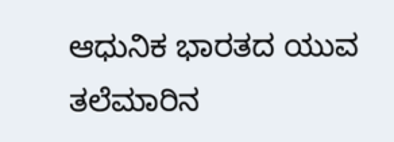ಆಧುನಿಕ ಭಾರತದ ಯುವ ತಲೆಮಾರಿನ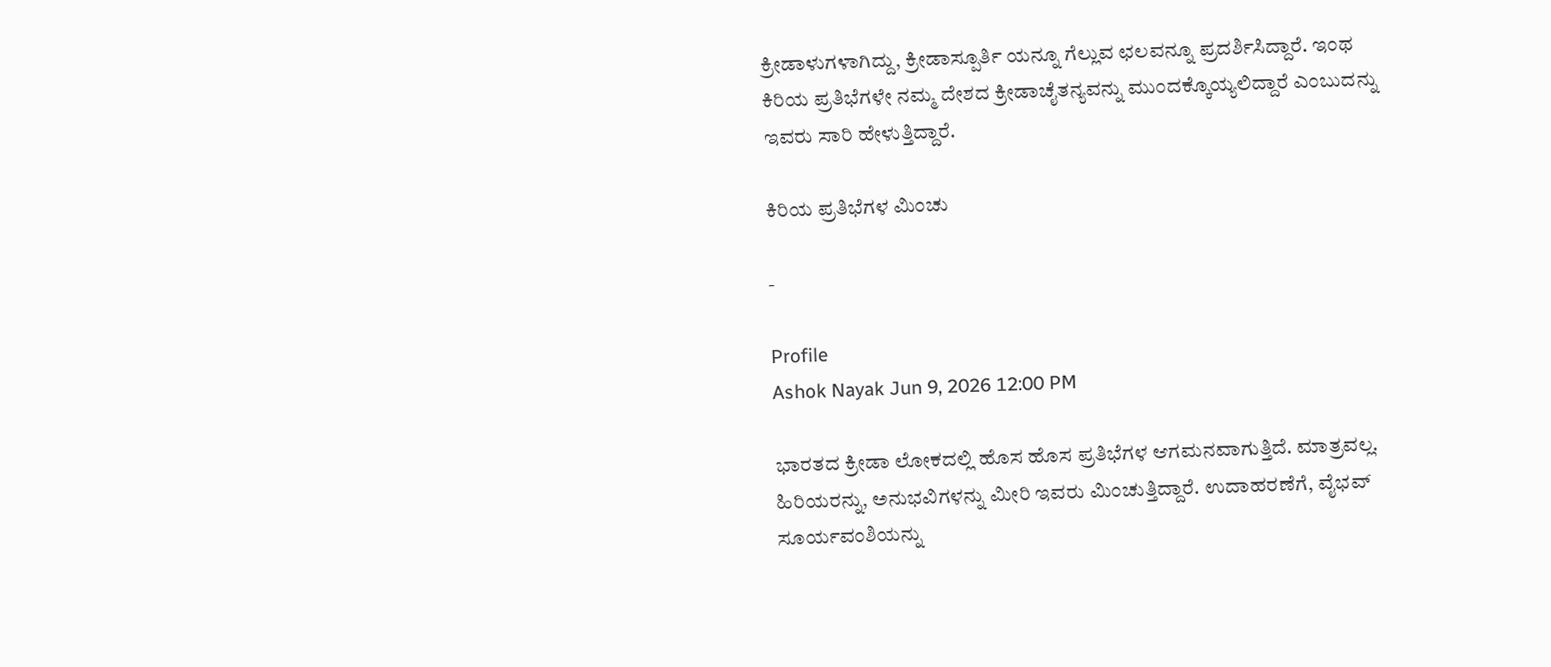ಕ್ರೀಡಾಳುಗಳಾಗಿದ್ದು, ಕ್ರೀಡಾಸ್ಪೂರ್ತಿ ಯನ್ನೂ ಗೆಲ್ಲುವ ಛಲವನ್ನೂ ಪ್ರದರ್ಶಿಸಿದ್ದಾರೆ. ಇಂಥ ಕಿರಿಯ ಪ್ರತಿಭೆಗಳೇ ನಮ್ಮ ದೇಶದ ಕ್ರೀಡಾಚೈತನ್ಯವನ್ನು ಮುಂದಕ್ಕೊಯ್ಯಲಿದ್ದಾರೆ ಎಂಬುದನ್ನು ಇವರು ಸಾರಿ ಹೇಳುತ್ತಿದ್ದಾರೆ.

ಕಿರಿಯ ಪ್ರತಿಭೆಗಳ ಮಿಂಚು

-

Profile
Ashok Nayak Jun 9, 2026 12:00 PM

ಭಾರತದ ಕ್ರೀಡಾ ಲೋಕದಲ್ಲಿ ಹೊಸ ಹೊಸ ಪ್ರತಿಭೆಗಳ ಆಗಮನವಾಗುತ್ತಿದೆ. ಮಾತ್ರವಲ್ಲ. ಹಿರಿಯರನ್ನು, ಅನುಭವಿಗಳನ್ನು ಮೀರಿ ಇವರು ಮಿಂಚುತ್ತಿದ್ದಾರೆ. ಉದಾಹರಣೆಗೆ, ವೈಭವ್ ಸೂರ್ಯವಂಶಿಯನ್ನು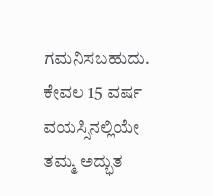ಗಮನಿಸಬಹುದು. ಕೇವಲ 15 ವರ್ಷ ವಯಸ್ಸಿನಲ್ಲಿಯೇ ತಮ್ಮ ಅದ್ಭುತ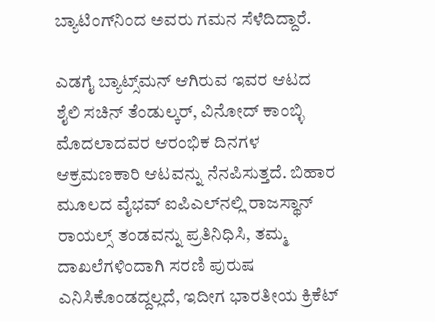ಬ್ಯಾಟಿಂಗ್‌ನಿಂದ ಅವರು ಗಮನ ಸೆಳೆದಿದ್ದಾರೆ.

ಎಡಗೈ ಬ್ಯಾಟ್ಸ್‌ಮನ್ ಆಗಿರುವ ಇವರ ಆಟದ ಶೈಲಿ ಸಚಿನ್ ತೆಂಡುಲ್ಕರ್, ವಿನೋದ್ ಕಾಂಬ್ಳಿ ಮೊದಲಾದವರ ಆರಂಭಿಕ ದಿನಗಳ ಆಕ್ರಮಣಕಾರಿ ಆಟವನ್ನು ನೆನಪಿಸುತ್ತದೆ. ಬಿಹಾರ ಮೂಲದ ವೈಭವ್ ಐಪಿಎಲ್‌ನಲ್ಲಿ ರಾಜಸ್ಥಾನ್ ರಾಯಲ್ಸ್ ತಂಡವನ್ನು ಪ್ರತಿನಿಧಿಸಿ, ತಮ್ಮ ದಾಖಲೆಗಳಿಂದಾಗಿ ಸರಣಿ ಪುರುಷ ಎನಿಸಿಕೊಂಡದ್ದಲ್ಲದೆ, ಇದೀಗ ಭಾರತೀಯ ಕ್ರಿಕೆಟ್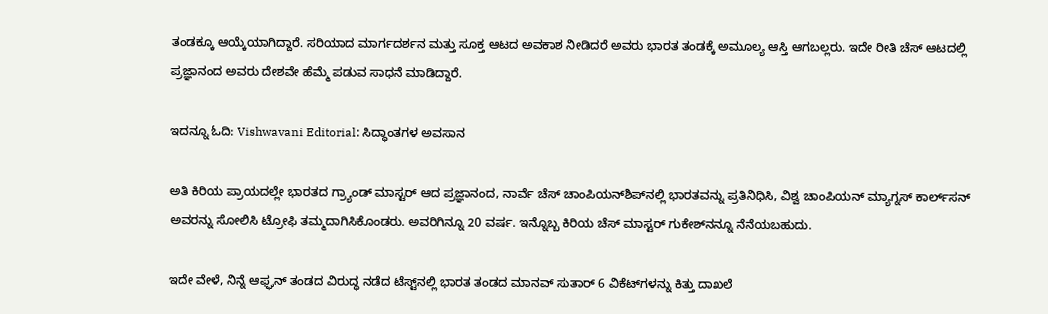ತಂಡಕ್ಕೂ ಆಯ್ಕೆಯಾಗಿದ್ದಾರೆ. ಸರಿಯಾದ ಮಾರ್ಗದರ್ಶನ ಮತ್ತು ಸೂಕ್ತ ಆಟದ ಅವಕಾಶ ನೀಡಿದರೆ ಅವರು ಭಾರತ ತಂಡಕ್ಕೆ ಅಮೂಲ್ಯ ಆಸ್ತಿ ಆಗಬಲ್ಲರು. ಇದೇ ರೀತಿ ಚೆಸ್ ಆಟದಲ್ಲಿ ಪ್ರಜ್ಞಾನಂದ ಅವರು ದೇಶವೇ ಹೆಮ್ಮೆ ಪಡುವ ಸಾಧನೆ ಮಾಡಿದ್ದಾರೆ.

ಇದನ್ನೂ ಓದಿ: Vishwavani Editorial: ಸಿದ್ಧಾಂತಗಳ ಅವಸಾನ

ಅತಿ ಕಿರಿಯ ಪ್ರಾಯದಲ್ಲೇ ಭಾರತದ ಗ್ರ್ಯಾಂಡ್ ಮಾಸ್ಟರ್ ಆದ ಪ್ರಜ್ಞಾನಂದ, ನಾರ್ವೆ ಚೆಸ್ ಚಾಂಪಿಯನ್‌ಶಿಪ್‌ನಲ್ಲಿ ಭಾರತವನ್ನು ಪ್ರತಿನಿಧಿಸಿ, ವಿಶ್ವ ಚಾಂಪಿಯನ್ ಮ್ಯಾಗ್ನಸ್ ಕಾರ್ಲ್‌ಸನ್ ಅವರನ್ನು ಸೋಲಿಸಿ ಟ್ರೋಫಿ ತಮ್ಮದಾಗಿಸಿಕೊಂಡರು. ಅವರಿಗಿನ್ನೂ 20 ವರ್ಷ. ಇನ್ನೊಬ್ಬ ಕಿರಿಯ ಚೆಸ್ ಮಾಸ್ಟರ್ ಗುಕೇಶ್‌ನನ್ನೂ ನೆನೆಯಬಹುದು.

ಇದೇ ವೇಳೆ, ನಿನ್ನೆ ಆಫ್ಘನ್ ತಂಡದ ವಿರುದ್ಧ ನಡೆದ ಟೆಸ್ಟ್‌ನಲ್ಲಿ ಭಾರತ ತಂಡದ ಮಾನವ್ ಸುತಾರ್ 6 ವಿಕೆಟ್‌ಗಳನ್ನು ಕಿತ್ತು ದಾಖಲೆ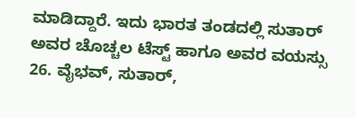ಮಾಡಿದ್ದಾರೆ. ಇದು ಭಾರತ ತಂಡದಲ್ಲಿ ಸುತಾರ್ ಅವರ ಚೊಚ್ಚಲ ಟೆಸ್ಟ್ ಹಾಗೂ ಅವರ ವಯಸ್ಸು 26. ವೈಭವ್, ಸುತಾರ್,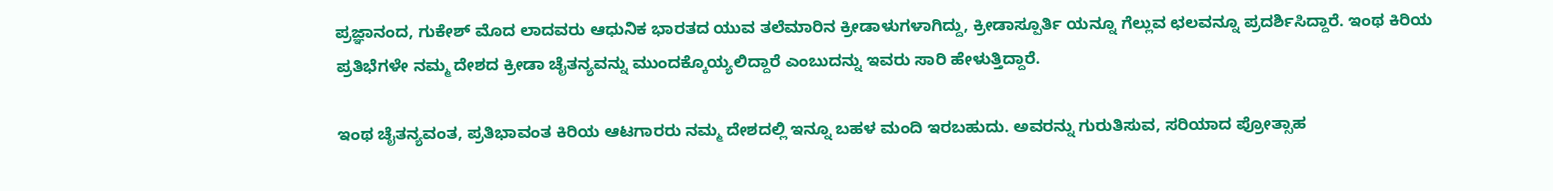ಪ್ರಜ್ಞಾನಂದ, ಗುಕೇಶ್ ಮೊದ ಲಾದವರು ಆಧುನಿಕ ಭಾರತದ ಯುವ ತಲೆಮಾರಿನ ಕ್ರೀಡಾಳುಗಳಾಗಿದ್ದು, ಕ್ರೀಡಾಸ್ಪೂರ್ತಿ ಯನ್ನೂ ಗೆಲ್ಲುವ ಛಲವನ್ನೂ ಪ್ರದರ್ಶಿಸಿದ್ದಾರೆ. ಇಂಥ ಕಿರಿಯ ಪ್ರತಿಭೆಗಳೇ ನಮ್ಮ ದೇಶದ ಕ್ರೀಡಾ ಚೈತನ್ಯವನ್ನು ಮುಂದಕ್ಕೊಯ್ಯಲಿದ್ದಾರೆ ಎಂಬುದನ್ನು ಇವರು ಸಾರಿ ಹೇಳುತ್ತಿದ್ದಾರೆ.

ಇಂಥ ಚೈತನ್ಯವಂತ, ಪ್ರತಿಭಾವಂತ ಕಿರಿಯ ಆಟಗಾರರು ನಮ್ಮ ದೇಶದಲ್ಲಿ ಇನ್ನೂ ಬಹಳ ಮಂದಿ ಇರಬಹುದು. ಅವರನ್ನು ಗುರುತಿಸುವ, ಸರಿಯಾದ ಪ್ರೋತ್ಸಾಹ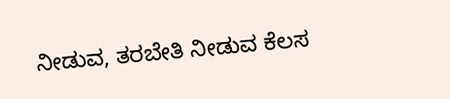ನೀಡುವ, ತರಬೇತಿ ನೀಡುವ ಕೆಲಸ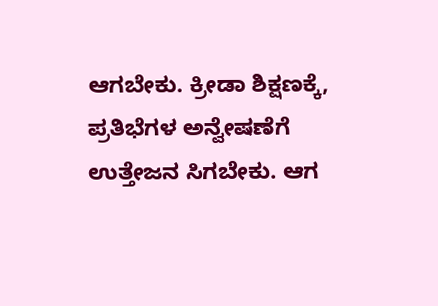ಆಗಬೇಕು. ಕ್ರೀಡಾ ಶಿಕ್ಷಣಕ್ಕೆ, ಪ್ರತಿಭೆಗಳ ಅನ್ವೇಷಣೆಗೆ ಉತ್ತೇಜನ ಸಿಗಬೇಕು. ಆಗ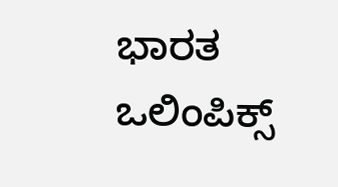ಭಾರತ ಒಲಿಂಪಿಕ್ಸ್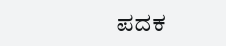ಪದಕ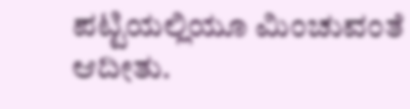ಪಟ್ಟಿಯಲ್ಲಿಯೂ ಮಿಂಚುವಂತೆ ಆದೀತು.